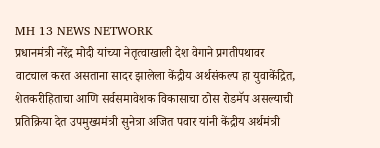MH 13 NEWS NETWORK
प्रधानमंत्री नरेंद्र मोदी यांच्या नेतृत्वाखाली देश वेगाने प्रगतीपथावर वाटचाल करत असताना सादर झालेला केंद्रीय अर्थसंकल्प हा युवाकेंद्रित, शेतकरीहिताचा आणि सर्वसमावेशक विकासाचा ठोस रोडमॅप असल्याची प्रतिक्रिया देत उपमुख्यमंत्री सुनेत्रा अजित पवार यांनी केंद्रीय अर्थमंत्री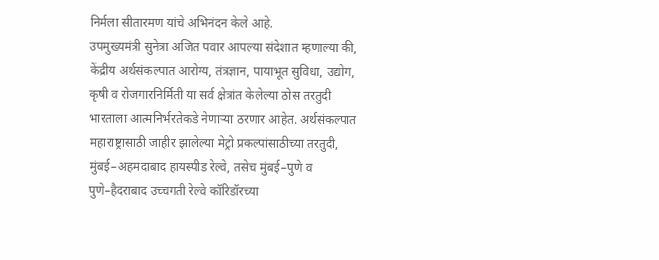निर्मला सीतारमण यांचे अभिनंदन केले आहे.
उपमुख्यमंत्री सुनेत्रा अजित पवार आपल्या संदेशात म्हणाल्या की, केंद्रीय अर्थसंकल्पात आरोग्य, तंत्रज्ञान, पायाभूत सुविधा, उद्योग, कृषी व रोजगारनिर्मिती या सर्व क्षेत्रांत केलेल्या ठोस तरतुदी भारताला आत्मनिर्भरतेकडे नेणाऱ्या ठरणार आहेत. अर्थसंकल्पात महाराष्ट्रासाठी जाहीर झालेल्या मेट्रो प्रकल्पांसाठीच्या तरतुदी, मुंबई–अहमदाबाद हायस्पीड रेल्वे, तसेच मुंबई–पुणे व पुणे–हैदराबाद उच्चगती रेल्वे कॉरिडॉरच्या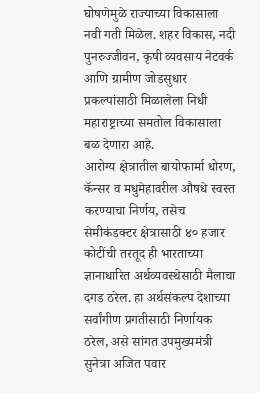घोषणेमुळे राज्याच्या विकासाला नवी गती मिळेल. शहर विकास, नदी पुनरुज्जीवन, कृषी व्यवसाय नेटवर्क आणि ग्रामीण जोडसुधार प्रकल्पांसाठी मिळालेला निधी महाराष्ट्राच्या समतोल विकासाला बळ देणारा आहे.
आरोग्य क्षेत्रातील बायोफार्मा धोरण, कॅन्सर व मधुमेहावरील औषधे स्वस्त करण्याचा निर्णय, तसेच सेमीकंडक्टर क्षेत्रासाठी ४० हजार कोटींची तरतूद ही भारताच्या ज्ञानाधारित अर्थव्यवस्थेसाठी मैलाचा दगड ठरेल. हा अर्थसंकल्प देशाच्या सर्वांगीण प्रगतीसाठी निर्णायक ठरेल, असे सांगत उपमुख्यमंत्री सुनेत्रा अजित पवार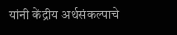यांनी केंद्रीय अर्थसंकल्पाचे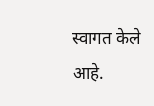स्वागत केले आहे.